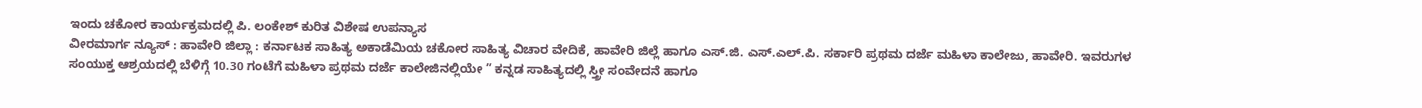ಇಂದು ಚಕೋರ ಕಾರ್ಯಕ್ರಮದಲ್ಲಿ ಪಿ. ಲಂಕೇಶ್ ಕುರಿತ ವಿಶೇಷ ಉಪನ್ಯಾಸ
ವೀರಮಾರ್ಗ ನ್ಯೂಸ್ : ಹಾವೇರಿ ಜಿಲ್ಲಾ : ಕರ್ನಾಟಕ ಸಾಹಿತ್ಯ ಅಕಾಡೆಮಿಯ ಚಕೋರ ಸಾಹಿತ್ಯ ವಿಚಾರ ವೇದಿಕೆ, ಹಾವೇರಿ ಜಿಲ್ಲೆ ಹಾಗೂ ಎಸ್.ಜಿ. ಎಸ್.ಎಲ್.ಪಿ. ಸರ್ಕಾರಿ ಪ್ರಥಮ ದರ್ಜೆ ಮಹಿಳಾ ಕಾಲೇಜು, ಹಾವೇರಿ. ಇವರುಗಳ ಸಂಯುಕ್ತ ಆಶ್ರಯದಲ್ಲಿ ಬೆಳಿಗ್ಗೆ 10.30 ಗಂಟೆಗೆ ಮಹಿಳಾ ಪ್ರಥಮ ದರ್ಜೆ ಕಾಲೇಜಿನಲ್ಲಿಯೇ ” ಕನ್ನಡ ಸಾಹಿತ್ಯದಲ್ಲಿ ಸ್ತ್ರೀ ಸಂವೇದನೆ ಹಾಗೂ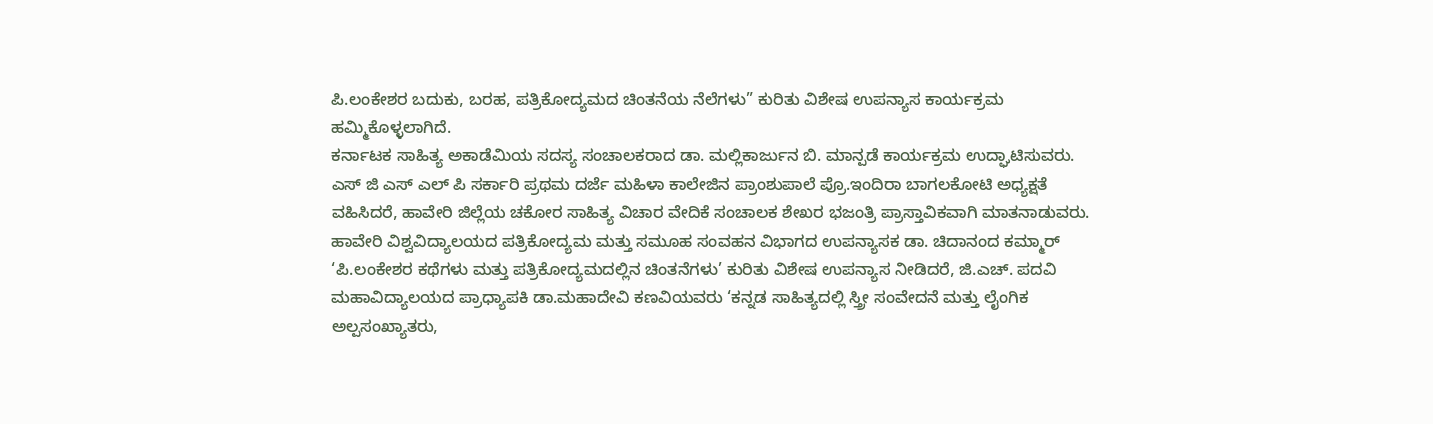ಪಿ.ಲಂಕೇಶರ ಬದುಕು, ಬರಹ, ಪತ್ರಿಕೋದ್ಯಮದ ಚಿಂತನೆಯ ನೆಲೆಗಳು” ಕುರಿತು ವಿಶೇಷ ಉಪನ್ಯಾಸ ಕಾರ್ಯಕ್ರಮ ಹಮ್ಮಿಕೊಳ್ಳಲಾಗಿದೆ.
ಕರ್ನಾಟಕ ಸಾಹಿತ್ಯ ಅಕಾಡೆಮಿಯ ಸದಸ್ಯ ಸಂಚಾಲಕರಾದ ಡಾ. ಮಲ್ಲಿಕಾರ್ಜುನ ಬಿ. ಮಾನ್ಪಡೆ ಕಾರ್ಯಕ್ರಮ ಉದ್ಘಾಟಿಸುವರು. ಎಸ್ ಜಿ ಎಸ್ ಎಲ್ ಪಿ ಸರ್ಕಾರಿ ಪ್ರಥಮ ದರ್ಜೆ ಮಹಿಳಾ ಕಾಲೇಜಿನ ಪ್ರಾಂಶುಪಾಲೆ ಪ್ರೊ.ಇಂದಿರಾ ಬಾಗಲಕೋಟಿ ಅಧ್ಯಕ್ಷತೆ ವಹಿಸಿದರೆ, ಹಾವೇರಿ ಜಿಲ್ಲೆಯ ಚಕೋರ ಸಾಹಿತ್ಯ ವಿಚಾರ ವೇದಿಕೆ ಸಂಚಾಲಕ ಶೇಖರ ಭಜಂತ್ರಿ ಪ್ರಾಸ್ತಾವಿಕವಾಗಿ ಮಾತನಾಡುವರು. ಹಾವೇರಿ ವಿಶ್ವವಿದ್ಯಾಲಯದ ಪತ್ರಿಕೋದ್ಯಮ ಮತ್ತು ಸಮೂಹ ಸಂವಹನ ವಿಭಾಗದ ಉಪನ್ಯಾಸಕ ಡಾ. ಚಿದಾನಂದ ಕಮ್ಮಾರ್ ‘ಪಿ.ಲಂಕೇಶರ ಕಥೆಗಳು ಮತ್ತು ಪತ್ರಿಕೋದ್ಯಮದಲ್ಲಿನ ಚಿಂತನೆಗಳು’ ಕುರಿತು ವಿಶೇಷ ಉಪನ್ಯಾಸ ನೀಡಿದರೆ, ಜಿ.ಎಚ್. ಪದವಿ ಮಹಾವಿದ್ಯಾಲಯದ ಪ್ರಾಧ್ಯಾಪಕಿ ಡಾ.ಮಹಾದೇವಿ ಕಣವಿಯವರು ‘ಕನ್ನಡ ಸಾಹಿತ್ಯದಲ್ಲಿ ಸ್ತ್ರೀ ಸಂವೇದನೆ ಮತ್ತು ಲೈಂಗಿಕ ಅಲ್ಪಸಂಖ್ಯಾತರು,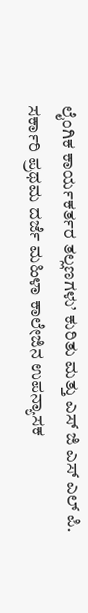ಲೈಂಗಿಕ ಕಾರ್ಯಕರ್ತರ ತಲ್ಲಣಗಳು’ ಕುರಿತು ಮತ್ತು ಎಸ್ ಜಿ ಎಸ್ ಎಲ್ ಪಿ. ಸರ್ಕಾರಿ ಪ್ರಥಮ ದರ್ಜೆ ಮಹಿಳಾ ಕಾಲೇಜಿನ ಉಪನ್ಯಾಸಕ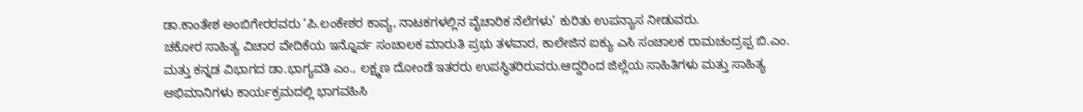ಡಾ.ಕಾಂತೇಶ ಅಂಬಿಗೇರರವರು ‘ಪಿ.ಲಂಕೇಶರ ಕಾವ್ಯ, ನಾಟಕಗಳಲ್ಲಿನ ವೈಚಾರಿಕ ನೆಲೆಗಳು’ ಕುರಿತು ಉಪನ್ಯಾಸ ನೀಡುವರು.
ಚಕೋರ ಸಾಹಿತ್ಯ ವಿಚಾರ ವೇದಿಕೆಯ ಇನ್ನೊರ್ವ ಸಂಚಾಲಕ ಮಾರುತಿ ಪ್ರಭು ತಳವಾರ, ಕಾಲೇಜಿನ ಐಕ್ಯು ಎಸಿ ಸಂಚಾಲಕ ರಾಮಚಂದ್ರಪ್ಪ ಬಿ.ಎಂ. ಮತ್ತು ಕನ್ನಡ ವಿಭಾಗದ ಡಾ.ಭಾಗ್ಯವತಿ ಎಂ., ಲಕ್ಷ್ಮಣ ದೋಂಡೆ ಇತರರು ಉಪಸ್ಥಿತರಿರುವರು.ಆದ್ದರಿಂದ ಜಿಲ್ಲೆಯ ಸಾಹಿತಿಗಳು ಮತ್ತು ಸಾಹಿತ್ಯ ಅಭಿಮಾನಿಗಳು ಕಾರ್ಯಕ್ರಮದಲ್ಲಿ ಭಾಗವಹಿಸಿ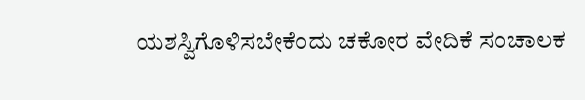ಯಶಸ್ವಿಗೊಳಿಸಬೇಕೆಂದು ಚಕೋರ ವೇದಿಕೆ ಸಂಚಾಲಕ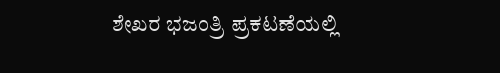ಶೇಖರ ಭಜಂತ್ರಿ ಪ್ರಕಟಣೆಯಲ್ಲಿ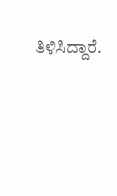ತಿಳಿಸಿದ್ದಾರೆ.